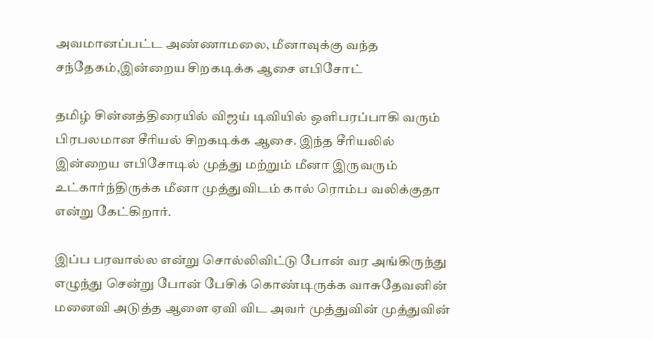அவமானப்பட்ட அண்ணாமலை, மீனாவுக்கு வந்த சந்தேகம்,இன்றைய சிறகடிக்க ஆசை எபிசோட்

தமிழ் சின்னத்திரையில் விஜய் டிவியில் ஒளிபரப்பாகி வரும் பிரபலமான சீரியல் சிறகடிக்க ஆசை. இந்த சீரியலில் இன்றைய எபிசோடில் முத்து மற்றும் மீனா இருவரும் உட்கார்ந்திருக்க மீனா முத்துவிடம் கால் ரொம்ப வலிக்குதா என்று கேட்கிறார்‌.

இப்ப பரவால்ல என்று சொல்லிவிட்டு போன் வர அங்கிருந்து எழுந்து சென்று போன் பேசிக் கொண்டிருக்க வாசுதேவனின் மனைவி அடுத்த ஆளை ஏவி விட அவர் முத்துவின் முத்துவின்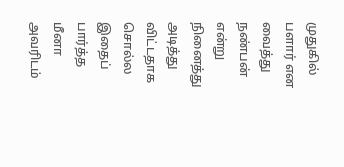முதுகில் பளார் என வைத்து நண்பன் என்று நினைத்து அடித்து விட்டதாக சொல்ல இதைப் பார்த்த மீனா அவரிடம்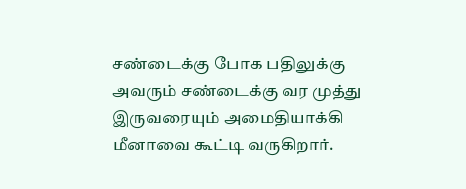சண்டைக்கு போக பதிலுக்கு அவரும் சண்டைக்கு வர முத்து இருவரையும் அமைதியாக்கி மீனாவை கூட்டி வருகிறார்.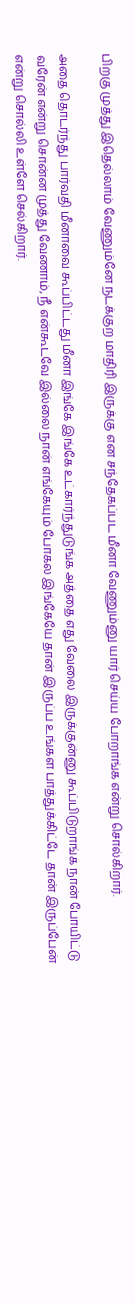பிறகு முத்து இதெல்லாம் வேணும்னே நடக்குற மாதிரி இருக்கு என சந்தேகப்பட மீனா வேணும்னு யார் செய்ய போறாங்க என்று சொல்கிறார்.

அதை தொடர்ந்து பார்வதி மீனாவை கூப்பிட்டது மீனா இங்கே இங்கே உட்கார்ந்துடுங்க அத்தை எது வேலை இருக்குன்னு கூப்பிடுறாங்க நான் போயிட்டு வரேன் என்று சொன்ன முத்து வேணாம், நீ என்கூடவே இல்லை நான் எங்கேயும் போகல இங்கேயே தான் இருப்ப உங்கள பாத்துக்கிட்டே தான் இருப்பேன் என்று சொல்லி உள்ளே செல்கிறார்.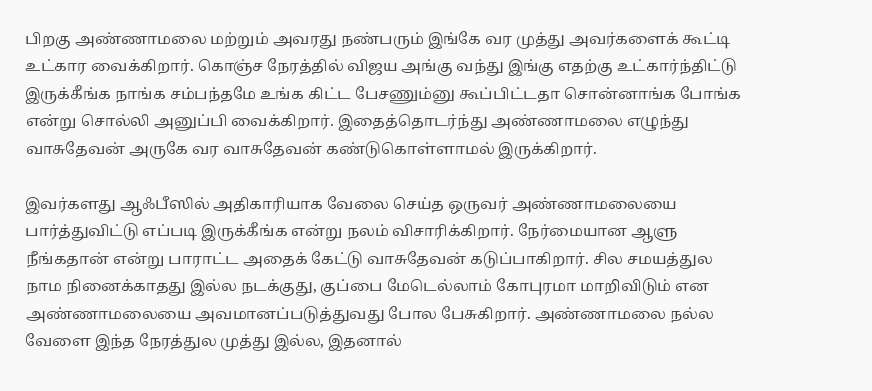பிறகு அண்ணாமலை மற்றும் அவரது நண்பரும் இங்கே வர முத்து அவர்களைக் கூட்டி உட்கார வைக்கிறார். கொஞ்ச நேரத்தில் விஜய அங்கு வந்து இங்கு எதற்கு உட்கார்ந்திட்டு இருக்கீங்க நாங்க சம்பந்தமே உங்க கிட்ட பேசணும்னு கூப்பிட்டதா சொன்னாங்க போங்க என்று சொல்லி அனுப்பி வைக்கிறார். இதைத்தொடர்ந்து அண்ணாமலை எழுந்து வாசுதேவன் அருகே வர வாசுதேவன் கண்டுகொள்ளாமல் இருக்கிறார்.

இவர்களது ஆஃபீஸில் அதிகாரியாக வேலை செய்த ஒருவர் அண்ணாமலையை பார்த்துவிட்டு எப்படி இருக்கீங்க என்று நலம் விசாரிக்கிறார். நேர்மையான ஆளு நீங்கதான் என்று பாராட்ட அதைக் கேட்டு வாசுதேவன் கடுப்பாகிறார். சில சமயத்துல நாம நினைக்காதது இல்ல நடக்குது, குப்பை மேடெல்லாம் கோபுரமா மாறிவிடும் என அண்ணாமலையை அவமானப்படுத்துவது போல பேசுகிறார். அண்ணாமலை நல்ல வேளை இந்த நேரத்துல முத்து இல்ல, இதனால்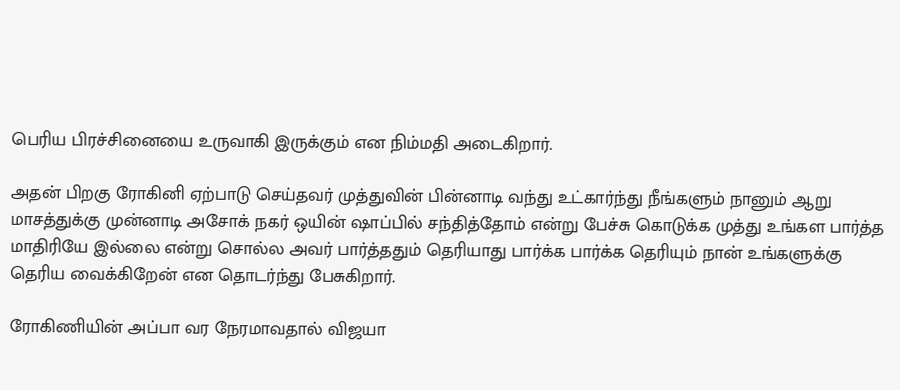பெரிய பிரச்சினையை உருவாகி இருக்கும் என நிம்மதி அடைகிறார்.

அதன் பிறகு ரோகினி ஏற்பாடு செய்தவர் முத்துவின் பின்னாடி வந்து உட்கார்ந்து நீங்களும் நானும் ஆறு மாசத்துக்கு முன்னாடி அசோக் நகர் ஒயின் ஷாப்பில் சந்தித்தோம் என்று பேச்சு கொடுக்க முத்து உங்கள பார்த்த மாதிரியே இல்லை என்று சொல்ல அவர் பார்த்ததும் தெரியாது பார்க்க பார்க்க தெரியும் நான் உங்களுக்கு தெரிய வைக்கிறேன் என தொடர்ந்து பேசுகிறார்.

ரோகிணியின் அப்பா வர நேரமாவதால் விஜயா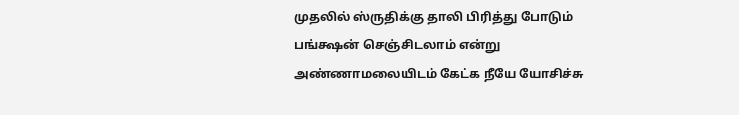முதலில் ஸ்ருதிக்கு தாலி பிரித்து போடும் பங்க்ஷன் செஞ்சிடலாம் என்று அண்ணாமலையிடம் கேட்க நீயே யோசிச்சு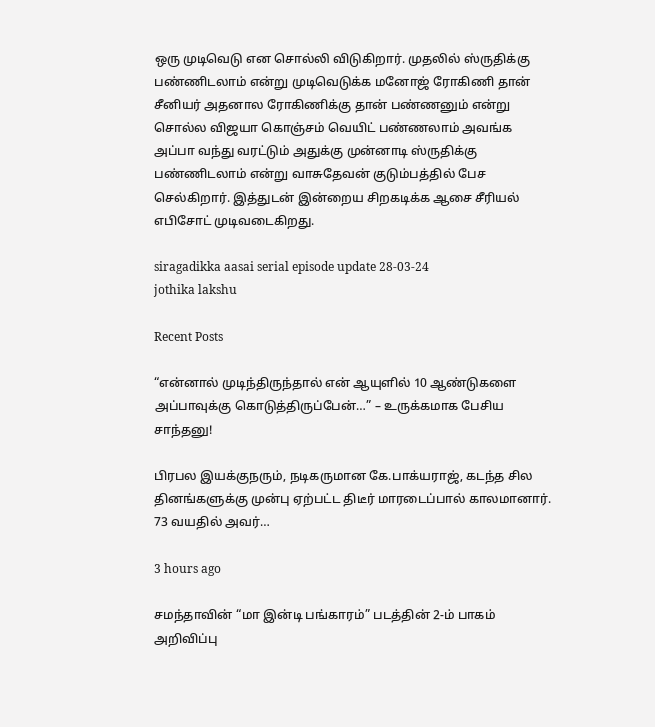ஒரு முடிவெடு என சொல்லி விடுகிறார். முதலில் ஸ்ருதிக்கு பண்ணிடலாம் என்று முடிவெடுக்க மனோஜ் ரோகிணி தான் சீனியர் அதனால ரோகிணிக்கு தான் பண்ணனும் என்று சொல்ல விஜயா கொஞ்சம் வெயிட் பண்ணலாம் அவங்க அப்பா வந்து வரட்டும் அதுக்கு முன்னாடி ஸ்ருதிக்கு பண்ணிடலாம் என்று வாசுதேவன் குடும்பத்தில் பேச செல்கிறார். இத்துடன் இன்றைய சிறகடிக்க ஆசை சீரியல் எபிசோட் முடிவடைகிறது‌.

siragadikka aasai serial episode update 28-03-24
jothika lakshu

Recent Posts

“என்னால் முடிந்திருந்தால் என் ஆயுளில் 10 ஆண்டுகளை அப்பாவுக்கு கொடுத்திருப்பேன்…” – உருக்கமாக பேசிய சாந்தனு!

பிரபல இயக்குநரும், நடிகருமான கே.பாக்யராஜ், கடந்த சில தினங்களுக்கு முன்பு ஏற்பட்ட திடீர் மாரடைப்பால் காலமானார். 73 வயதில் அவர்…

3 hours ago

சமந்தாவின் “மா இன்டி பங்காரம்” படத்தின் 2-ம் பாகம் அறிவிப்பு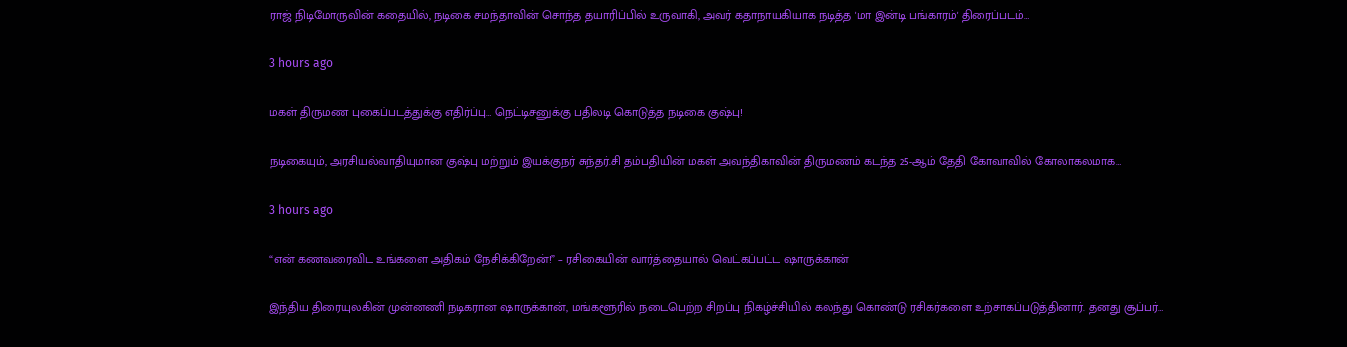ராஜ் நிடிமோருவின் கதையில், நடிகை சமந்தாவின் சொந்த தயாரிப்பில் உருவாகி, அவர் கதாநாயகியாக நடித்த 'மா இன்டி பங்காரம்' திரைப்படம்…

3 hours ago

மகள் திருமண புகைப்படத்துக்கு எதிர்ப்பு… நெட்டிசனுக்கு பதிலடி கொடுத்த நடிகை குஷ்பு!

நடிகையும், அரசியல்வாதியுமான குஷ்பு மற்றும் இயக்குநர் சுந்தர்.சி தம்பதியின் மகள் அவந்திகாவின் திருமணம் கடந்த 25-ஆம் தேதி கோவாவில் கோலாகலமாக…

3 hours ago

“என் கணவரைவிட உங்களை அதிகம் நேசிக்கிறேன்!” – ரசிகையின் வார்த்தையால் வெட்கப்பட்ட ஷாருக்கான்

இந்திய திரையுலகின் முன்னணி நடிகரான ஷாருக்கான், மங்களூரில் நடைபெற்ற சிறப்பு நிகழ்ச்சியில் கலந்து கொண்டு ரசிகர்களை உற்சாகப்படுத்தினார். தனது சூப்பர்…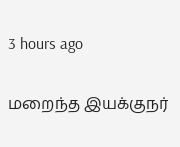3 hours ago

மறைந்த இயக்குநர்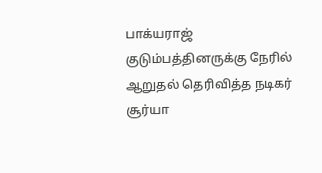பாக்யராஜ் குடும்பத்தினருக்கு நேரில் ஆறுதல் தெரிவித்த நடிகர் சூர்யா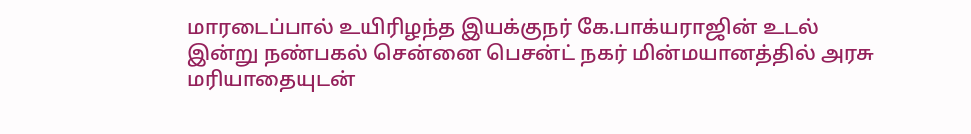மாரடைப்பால் உயிரிழந்த இயக்குநர் கே.பாக்யராஜின் உடல் இன்று நண்பகல் சென்னை பெசன்ட் நகர் மின்மயானத்தில் அரசு மரியாதையுடன்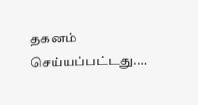தகனம் செய்யப்பட்டது.…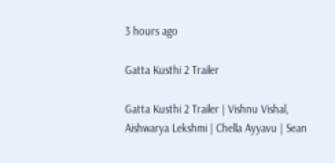3 hours ago

Gatta Kusthi 2 Trailer

Gatta Kusthi 2 Trailer | Vishnu Vishal, Aishwarya Lekshmi | Chella Ayyavu | Sean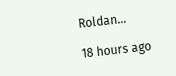Roldan…

18 hours ago